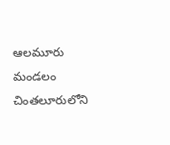ఆలమూరు మండలం చింతలూరులోని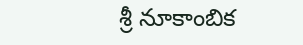శ్రీ నూకాంబిక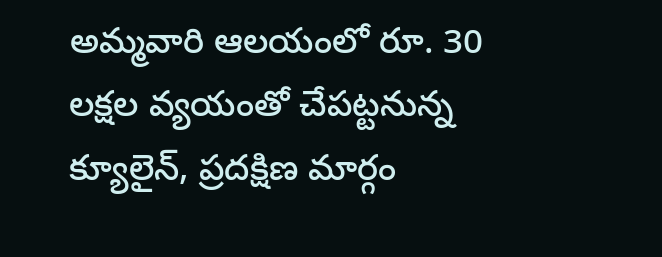అమ్మవారి ఆలయంలో రూ. 30 లక్షల వ్యయంతో చేపట్టనున్న క్యూలైన్, ప్రదక్షిణ మార్గం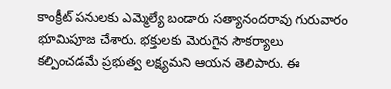కాంక్రీట్ పనులకు ఎమ్మెల్యే బండారు సత్యానందరావు గురువారం భూమిపూజ చేశారు. భక్తులకు మెరుగైన సౌకర్యాలు కల్పించడమే ప్రభుత్వ లక్ష్యమని ఆయన తెలిపారు. ఈ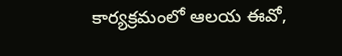కార్యక్రమంలో ఆలయ ఈవో,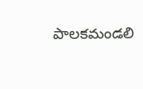పాలకమండలి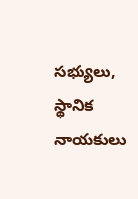సభ్యులు, స్థానిక నాయకులు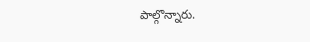పాల్గొన్నారు.